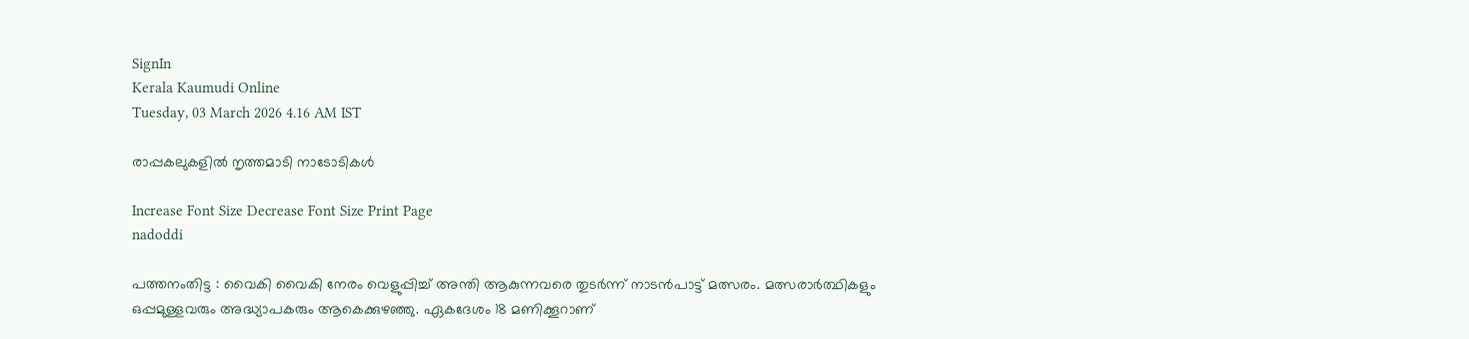SignIn
Kerala Kaumudi Online
Tuesday, 03 March 2026 4.16 AM IST

രാപ്പകലുകളിൽ നൃത്തമാടി നാടോടികൾ

Increase Font Size Decrease Font Size Print Page
nadoddi

പത്തനംതിട്ട : വൈകി വൈകി നേരം വെളുപ്പിച്ച് അന്തി ആകുന്നവരെ തുടർന്ന് നാടൻപാട്ട് മത്സരം. മത്സരാർത്ഥികളും ഒപ്പമുള്ളവരും അദ്ധ്യാപകരും ആകെക്കുഴഞ്ഞു. ഏകദേശം 18 മണിക്കൂറാണ്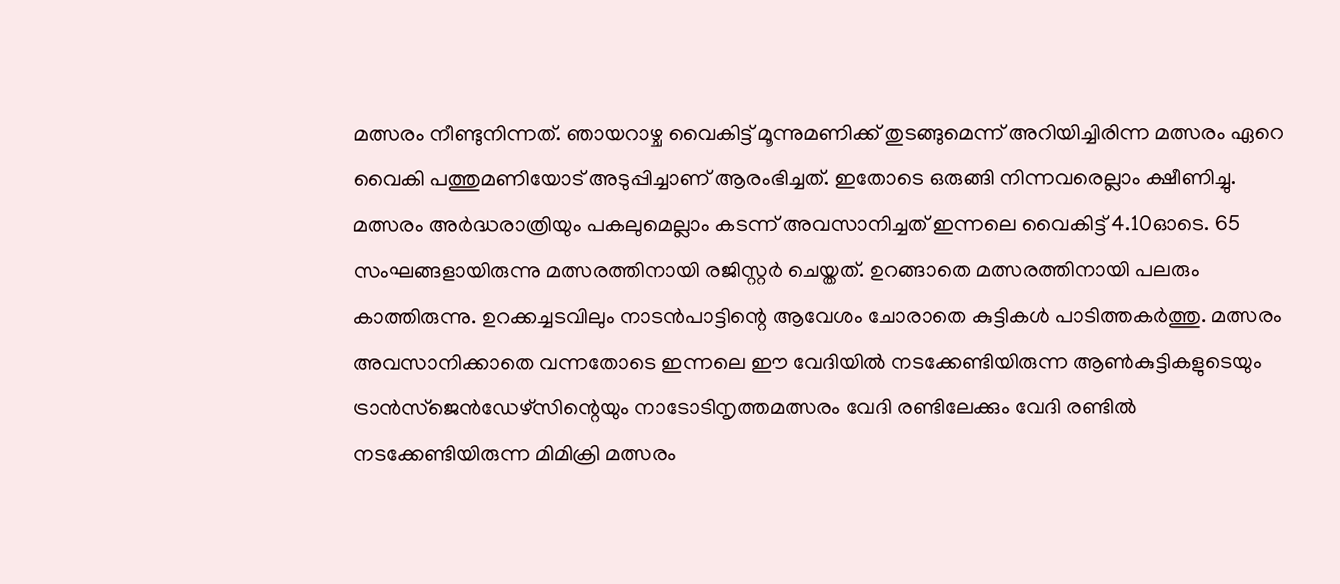മത്സരം നീണ്ടുനിന്നത്. ഞായറാഴ്ച വൈകിട്ട് മൂന്നുമണിക്ക് തുടങ്ങുമെന്ന് അറിയിച്ചിരിന്ന മത്സരം ഏറെ വൈകി പത്തുമണിയോട് അടുപ്പിച്ചാണ് ആരംഭിച്ചത്. ഇതോടെ ഒരുങ്ങി നിന്നവരെല്ലാം ക്ഷീണിച്ചു. മത്സരം അർദ്ധരാത്രിയും പകലുമെല്ലാം കടന്ന് അവസാനിച്ചത് ഇന്നലെ വൈകിട്ട് 4.10ഓടെ. 65 സംഘങ്ങളായിരുന്നു മത്സരത്തിനായി രജിസ്റ്റർ ചെയ്തത്. ഉറങ്ങാതെ മത്സരത്തിനായി പലരും കാത്തിരുന്നു. ഉറക്കച്ചടവിലും നാടൻപാട്ടിന്റെ ആവേശം ചോരാതെ കുട്ടികൾ പാടിത്തകർത്തു. മത്സരം അവസാനിക്കാതെ വന്നതോടെ ഇന്നലെ ഈ വേദിയിൽ നടക്കേണ്ടിയിരുന്ന ആൺകുട്ടികളുടെയും ട്രാൻസ്ജെൻഡേഴ്സിന്റെയും നാടോടിനൃത്തമത്സരം വേദി രണ്ടിലേക്കും വേദി രണ്ടിൽ നടക്കേണ്ടിയിരുന്ന മിമിക്രി മത്സരം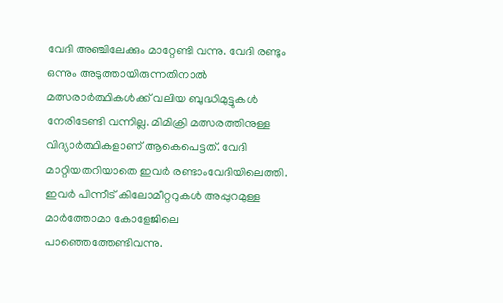വേദി അഞ്ചിലേക്കും മാറ്റേണ്ടി വന്നു. വേദി രണ്ടും ഒന്നും അടുത്തായിരുന്നതിനാൽ മത്സരാർത്ഥികൾക്ക് വലിയ ബുദ്ധിമുട്ടുകൾ നേരിടേണ്ടി വന്നില്ല. മിമിക്രി മത്സരത്തിനുള്ള വിദ്യാർത്ഥികളാണ് ആകെപെട്ടത്. വേദി മാറ്റിയതറിയാതെ ഇവർ രണ്ടാംവേദിയിലെത്തി. ഇവർ പിന്നീട് കിലോമീറ്ററുകൾ അപ്പുറമുള്ള മാർത്തോമാ കോളേജിലെ പാഞ്ഞെത്തേണ്ടിവന്നു.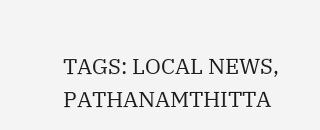TAGS: LOCAL NEWS, PATHANAMTHITTA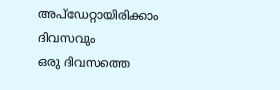അപ്ഡേറ്റായിരിക്കാം ദിവസവും
ഒരു ദിവസത്തെ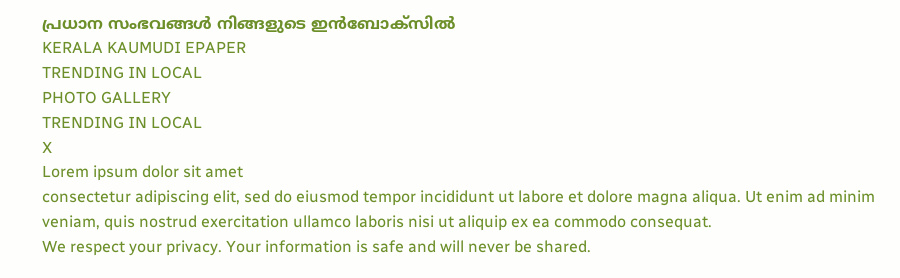പ്രധാന സംഭവങ്ങൾ നിങ്ങളുടെ ഇൻബോക്സിൽ
KERALA KAUMUDI EPAPER
TRENDING IN LOCAL
PHOTO GALLERY
TRENDING IN LOCAL
X
Lorem ipsum dolor sit amet
consectetur adipiscing elit, sed do eiusmod tempor incididunt ut labore et dolore magna aliqua. Ut enim ad minim veniam, quis nostrud exercitation ullamco laboris nisi ut aliquip ex ea commodo consequat.
We respect your privacy. Your information is safe and will never be shared.